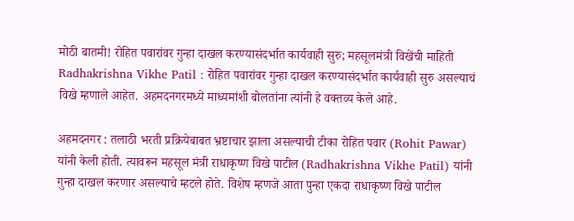मोठी बातमी! रोहित पवारांवर गुन्हा दाखल करण्यासंदर्भात कार्यवाही सुरु; महसूलमंत्री विखेंची माहिती
Radhakrishna Vikhe Patil : रोहित पवारांवर गुन्हा दाखल करण्यासंदर्भात कार्यवाही सुरु असल्याचं विखे म्हणाले आहेत. अहमदनगरमध्ये माध्यमांशी बोलतांना त्यांनी हे वक्तव्य केले आहे.

अहमदनगर : तलाठी भरती प्रक्रियेबाबत भ्रष्टाचार झाला असल्याची टीका रोहित पवार (Rohit Pawar) यांनी केली होती. त्यावरून महसूल मंत्री राधाकृष्ण विखे पाटील (Radhakrishna Vikhe Patil) यांनी गुन्हा दाखल करणार असल्याचे म्हटले होते. विशेष म्हणजे आता पुन्हा एकदा राधाकृष्ण विखे पाटील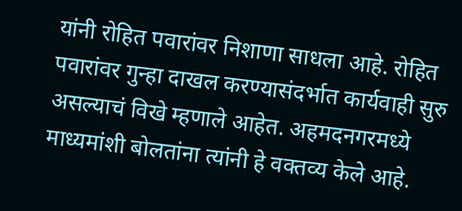यांनी रोहित पवारांवर निशाणा साधला आहे. रोहित पवारांवर गुन्हा दाखल करण्यासंदर्भात कार्यवाही सुरु असल्याचं विखे म्हणाले आहेत. अहमदनगरमध्ये माध्यमांशी बोलतांना त्यांनी हे वक्तव्य केले आहे.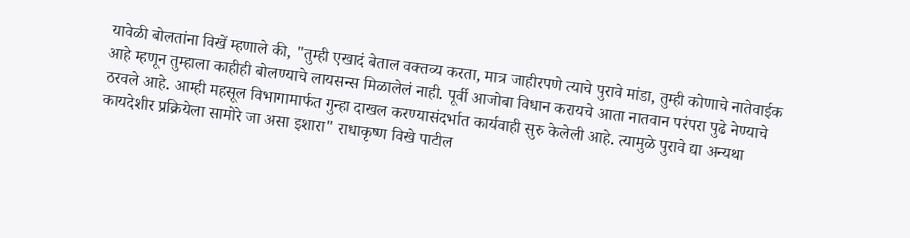यावेळी बोलतांना विखें म्हणाले की, "तुम्ही एखादं बेताल वक्तव्य करता, मात्र जाहीरपणे त्याचे पुरावे मांडा, तुम्ही कोणाचे नातेवाईक आहे म्हणून तुम्हाला काहीही बोलण्याचे लायसन्स मिळालेलं नाही. पूर्वी आजोबा विधान करायचे आता नातवान परंपरा पुढे नेण्याचे ठरवले आहे. आम्ही महसूल विभागामार्फत गुन्हा दाखल करण्यासंदर्भात कार्यवाही सुरु केलेली आहे. त्यामुळे पुरावे द्या अन्यथा कायदेशीर प्रक्रियेला सामोरे जा असा इशारा" राधाकृष्ण विखे पाटील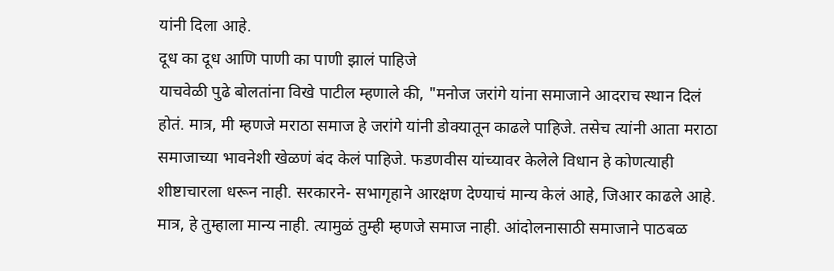यांनी दिला आहे.
दूध का दूध आणि पाणी का पाणी झालं पाहिजे
याचवेळी पुढे बोलतांना विखे पाटील म्हणाले की, "मनोज जरांगे यांना समाजाने आदराच स्थान दिलं होतं. मात्र, मी म्हणजे मराठा समाज हे जरांगे यांनी डोक्यातून काढले पाहिजे. तसेच त्यांनी आता मराठा समाजाच्या भावनेशी खेळणं बंद केलं पाहिजे. फडणवीस यांच्यावर केलेले विधान हे कोणत्याही शीष्टाचारला धरून नाही. सरकारने- सभागृहाने आरक्षण देण्याचं मान्य केलं आहे, जिआर काढले आहे. मात्र, हे तुम्हाला मान्य नाही. त्यामुळं तुम्ही म्हणजे समाज नाही. आंदोलनासाठी समाजाने पाठबळ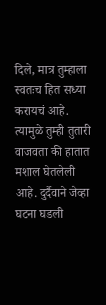दिले, मात्र तुम्हाला स्वतःच हित सध्या करायचं आहे. त्यामुळे तुम्ही तुतारी वाजवता की हातात मशाल घेतलेली आहे. दुर्दैवाने जेव्हा घटना घडली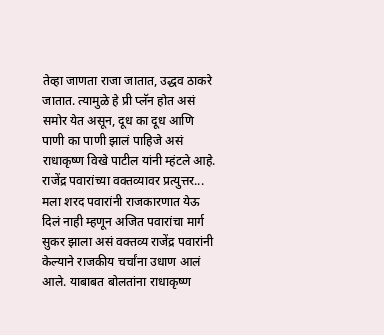तेव्हा जाणता राजा जातात, उद्धव ठाकरे जातात. त्यामुळे हे प्री प्लॅन होत असं समोर येत असून, दूध का दूध आणि पाणी का पाणी झालं पाहिजे असं राधाकृष्ण विखे पाटील यांनी म्हंटले आहे.
राजेंद्र पवारांच्या वक्तव्यावर प्रत्युत्तर...
मला शरद पवारांनी राजकारणात येऊ दिलं नाही म्हणून अजित पवारांचा मार्ग सुकर झाला असं वक्तव्य राजेंद्र पवारांनी केल्याने राजकीय चर्चांना उधाण आलं आले. याबाबत बोलतांना राधाकृष्ण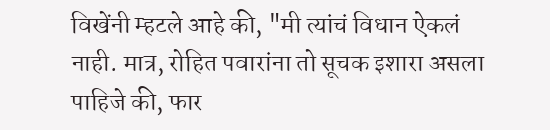विखेंनी म्हटले आहे की, "मी त्यांचं विधान ऐकलं नाही. मात्र, रोहित पवारांना तो सूचक इशारा असला पाहिजे की, फार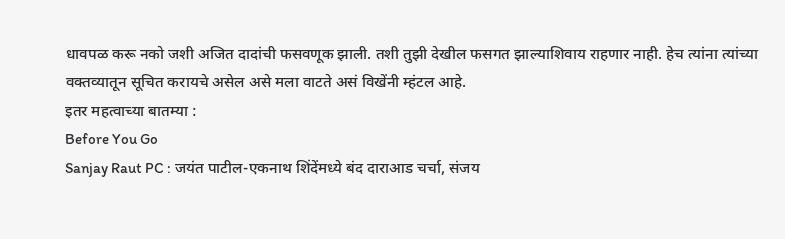धावपळ करू नको जशी अजित दादांची फसवणूक झाली. तशी तुझी देखील फसगत झाल्याशिवाय राहणार नाही. हेच त्यांना त्यांच्या वक्तव्यातून सूचित करायचे असेल असे मला वाटते असं विखेंनी म्हंटल आहे.
इतर महत्वाच्या बातम्या :
Before You Go
Sanjay Raut PC : जयंत पाटील-एकनाथ शिंदेंमध्ये बंद दाराआड चर्चा, संजय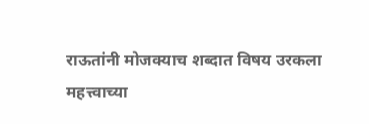राऊतांनी मोजक्याच शब्दात विषय उरकला
महत्त्वाच्या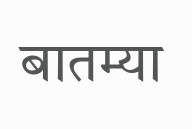बातम्या